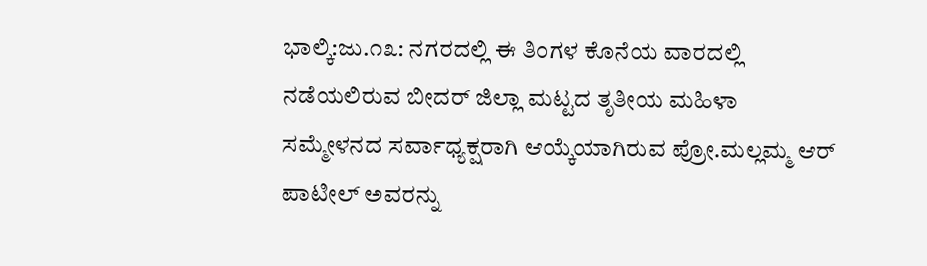ಭಾಲ್ಕಿ:ಜು.೧೩: ನಗರದಲ್ಲಿ ಈ ತಿಂಗಳ ಕೊನೆಯ ವಾರದಲ್ಲಿ ನಡೆಯಲಿರುವ ಬೀದರ್ ಜಿಲ್ಲಾ ಮಟ್ಟದ ತೃತೀಯ ಮಹಿಳಾ ಸಮ್ಮೇಳನದ ಸರ್ವಾಧ್ಯಕ್ಷರಾಗಿ ಆಯ್ಕೆಯಾಗಿರುವ ಪ್ರೋ.ಮಲ್ಲಮ್ಮ ಆರ್ ಪಾಟೀಲ್ ಅವರನ್ನು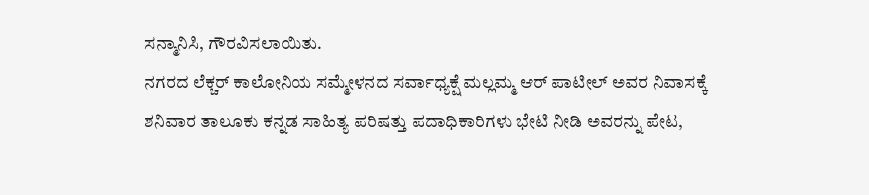ಸನ್ಮಾನಿಸಿ, ಗೌರವಿಸಲಾಯಿತು.
ನಗರದ ಲೆಕ್ಚರ್ ಕಾಲೋನಿಯ ಸಮ್ಮೇಳನದ ಸರ್ವಾಧ್ಯಕ್ಷೆ ಮಲ್ಲಮ್ಮ ಆರ್ ಪಾಟೀಲ್ ಅವರ ನಿವಾಸಕ್ಕೆ ಶನಿವಾರ ತಾಲೂಕು ಕನ್ನಡ ಸಾಹಿತ್ಯ ಪರಿಷತ್ತು ಪದಾಧಿಕಾರಿಗಳು ಭೇಟಿ ನೀಡಿ ಅವರನ್ನು ಪೇಟ,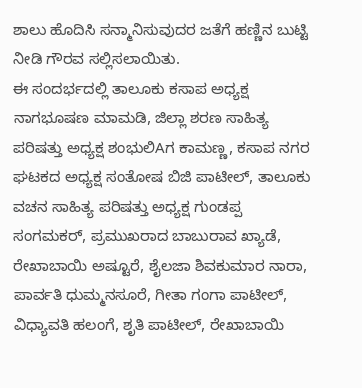ಶಾಲು ಹೊದಿಸಿ ಸನ್ಮಾನಿಸುವುದರ ಜತೆಗೆ ಹಣ್ಣಿನ ಬುಟ್ಟಿ ನೀಡಿ ಗೌರವ ಸಲ್ಲಿಸಲಾಯಿತು.
ಈ ಸಂದರ್ಭದಲ್ಲಿ ತಾಲೂಕು ಕಸಾಪ ಅಧ್ಯಕ್ಷ ನಾಗಭೂಷಣ ಮಾಮಡಿ, ಜಿಲ್ಲಾ ಶರಣ ಸಾಹಿತ್ಯ ಪರಿಷತ್ತು ಅಧ್ಯಕ್ಷ ಶಂಭುಲಿAಗ ಕಾಮಣ್ಣ, ಕಸಾಪ ನಗರ ಘಟಕದ ಅಧ್ಯಕ್ಷ ಸಂತೋಷ ಬಿಜಿ ಪಾಟೀಲ್, ತಾಲೂಕು ವಚನ ಸಾಹಿತ್ಯ ಪರಿಷತ್ತು ಅಧ್ಯಕ್ಷ ಗುಂಡಪ್ಪ ಸಂಗಮಕರ್, ಪ್ರಮುಖರಾದ ಬಾಬುರಾವ ಖ್ಯಾಡೆ, ರೇಖಾಬಾಯಿ ಅಷ್ಟೂರೆ, ಶೈಲಜಾ ಶಿವಕುಮಾರ ನಾರಾ, ಪಾರ್ವತಿ ಧುಮ್ಮನಸೂರೆ, ಗೀತಾ ಗಂಗಾ ಪಾಟೀಲ್, ವಿಧ್ಯಾವತಿ ಹಲಂಗೆ, ಶೃತಿ ಪಾಟೀಲ್, ರೇಖಾಬಾಯಿ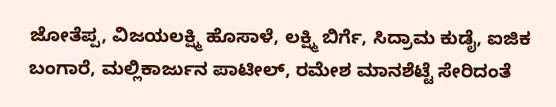ಜೋತೆಪ್ಪ, ವಿಜಯಲಕ್ಷ್ಮಿ ಹೊಸಾಳೆ, ಲಕ್ಷ್ಮಿ ಬಿರ್ಗೆ, ಸಿದ್ರಾಮ ಕುಡೈ, ಐಜಿಕ ಬಂಗಾರೆ, ಮಲ್ಲಿಕಾರ್ಜುನ ಪಾಟೀಲ್, ರಮೇಶ ಮಾನಶೆಟ್ಟೆ ಸೇರಿದಂತೆ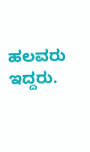ಹಲವರು ಇದ್ದರು.